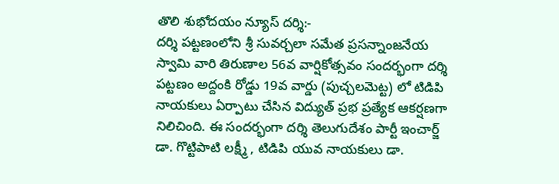తొలి శుభోదయం న్యూస్ దర్శి:-
దర్శి పట్టణంలోని శ్రీ సువర్చలా సమేత ప్రసన్నాంజనేయ స్వామి వారి తిరుణాల 56వ వార్షికోత్సవం సందర్భంగా దర్శి పట్టణం అద్దంకి రోడ్డు 19వ వార్డు (పుచ్చలమెట్ట) లో టిడిపి నాయకులు ఏర్పాటు చేసిన విద్యుత్ ప్రభ ప్రత్యేక ఆకర్షణగా నిలిచింది. ఈ సందర్భంగా దర్శి తెలుగుదేశం పార్టీ ఇంచార్జ్ డా. గొట్టిపాటి లక్ష్మీ , టిడిపి యువ నాయకులు డా.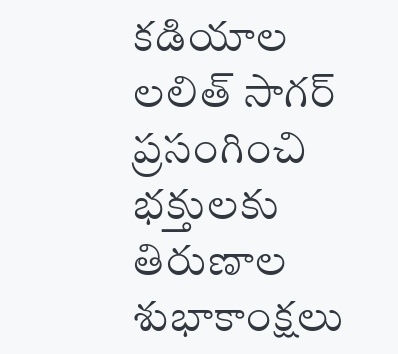కడియాల లలిత్ సాగర్ ప్రసంగించి భక్తులకు తిరుణాల శుభాకాంక్షలు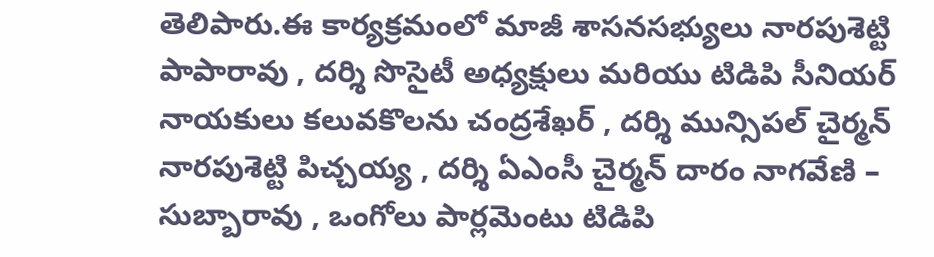తెలిపారు.ఈ కార్యక్రమంలో మాజీ శాసనసభ్యులు నారపుశెట్టి పాపారావు , దర్శి సొసైటీ అధ్యక్షులు మరియు టిడిపి సీనియర్ నాయకులు కలువకొలను చంద్రశేఖర్ , దర్శి మున్సిపల్ చైర్మన్ నారపుశెట్టి పిచ్చయ్య , దర్శి ఏఎంసీ చైర్మన్ దారం నాగవేణి – సుబ్బారావు , ఒంగోలు పార్లమెంటు టిడిపి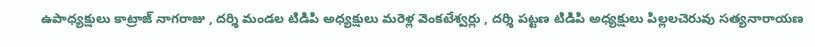ఉపాధ్యక్షులు కాట్రాజ్ నాగరాజు , దర్శి మండల టిడిపి అధ్యక్షులు మరెళ్ల వెంకటేశ్వర్లు , దర్శి పట్టణ టిడిపి అధ్యక్షులు పిల్లలచెరువు సత్యనారాయణ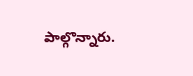పాల్గొన్నారు.